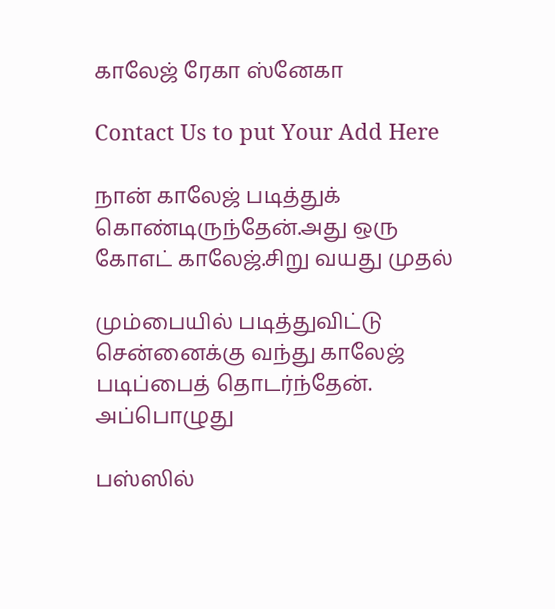காலேஜ் ரேகா ஸ்னேகா

Contact Us to put Your Add Here

நான் காலேஜ் படித்துக் கொண்டிருந்தேன்.அது ஒரு கோஎட் காலேஜ்.சிறு வயது முதல்

மும்பையில் படித்துவிட்டு சென்னைக்கு வந்து காலேஜ் படிப்பைத் தொடர்ந்தேன். அப்பொழுது

பஸ்ஸில்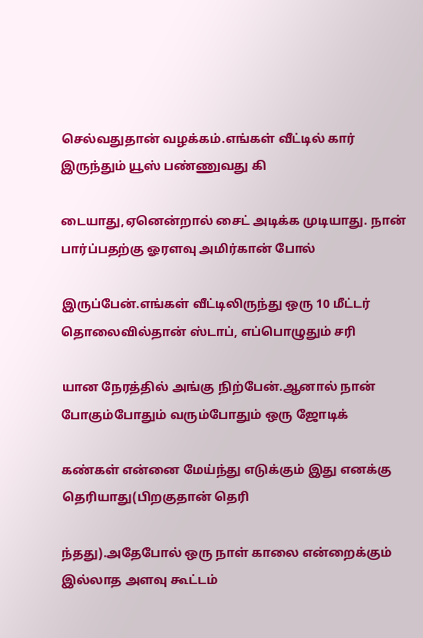செல்வதுதான் வழக்கம்.எங்கள் வீட்டில் கார் இருந்தும் யூஸ் பண்ணுவது கி

டையாது,ஏனென்றால் சைட் அடிக்க முடியாது. நான் பார்ப்பதற்கு ஓரளவு அமிர்கான் போல்

இருப்பேன்.எங்கள் வீட்டிலிருந்து ஒரு 10 மீட்டர் தொலைவில்தான் ஸ்டாப், எப்பொழுதும் சரி

யான நேரத்தில் அங்கு நிற்பேன்.ஆனால் நான் போகும்போதும் வரும்போதும் ஒரு ஜோடிக்

கண்கள் என்னை மேய்ந்து எடுக்கும் இது எனக்கு தெரியாது(பிறகுதான் தெரி

ந்தது).அதேபோல் ஒரு நாள் காலை என்றைக்கும் இல்லாத அளவு கூட்டம்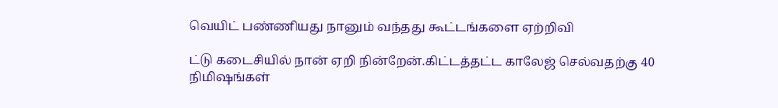வெயிட் பண்ணியது நானும் வந்தது கூட்டங்களை ஏற்றிவி

ட்டு கடைசியில் நான் ஏறி நின்றேன்.கிட்டத்தட்ட காலேஜ் செல்வதற்கு 40 நிமிஷங்கள்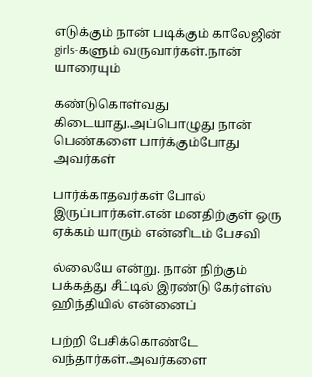எடுக்கும் நான் படிக்கும் காலேஜின் girls-களும் வருவார்கள்.நான் யாரையும்

கண்டுகொள்வது கிடையாது.அப்பொழுது நான் பெண்களை பார்க்கும்போது அவர்கள்

பார்க்காதவர்கள் போல் இருப்பார்கள்.என் மனதிற்குள் ஒரு ஏக்கம் யாரும் என்னிடம் பேசவி

ல்லையே என்று. நான் நிற்கும் பக்கத்து சீட்டில் இரண்டு கேர்ள்ஸ் ஹிந்தியில் என்னைப்

பற்றி பேசிக்கொண்டே வந்தார்கள்.அவர்களை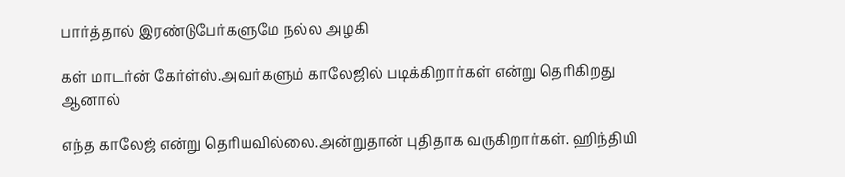பார்த்தால் இரண்டுபேர்களுமே நல்ல அழகி

கள் மாடர்ன் கேர்ள்ஸ்.அவர்களும் காலேஜில் படிக்கிறார்கள் என்று தெரிகிறது ஆனால்

எந்த காலேஜ் என்று தெரியவில்லை.அன்றுதான் புதிதாக வருகிறார்கள். ஹிந்தியி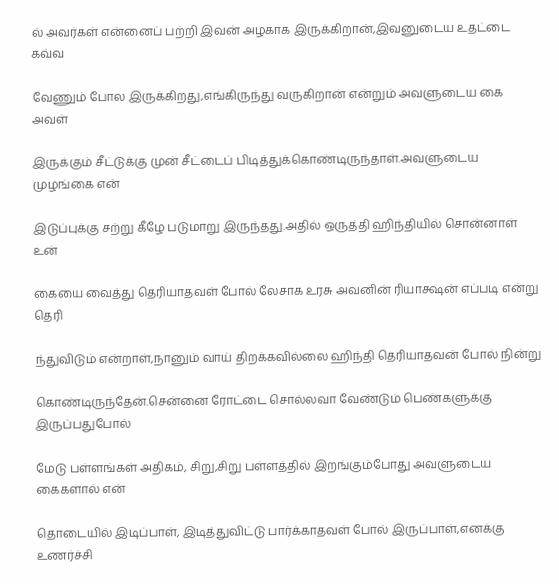ல் அவர்கள் என்னைப் பற்றி இவன் அழகாக இருக்கிறான்,இவனுடைய உதட்டை கவ்வ

வேணும் போல இருக்கிறது,எங்கிருந்து வருகிறான் என்றும் அவளுடைய கை அவள்

இருக்கும் சீட்டுக்கு முன் சீட்டைப் பிடித்துக்கொண்டிருந்தாள்.அவளுடைய முழங்கை என்

இடுப்புக்கு சற்று கீழே படுமாறு இருந்தது.அதில் ஒருத்தி ஹிந்தியில் சொன்னாள் உன்

கையை வைத்து தெரியாதவள் போல் லேசாக உரசு அவனின் ரியாக்ஷன் எப்படி என்று தெரி

ந்துவிடும் என்றாள்,நானும் வாய் திறக்கவில்லை ஹிந்தி தெரியாதவன் போல் நின்று

கொண்டிருந்தேன்.சென்னை ரோட்டை சொல்லவா வேண்டும் பெண்களுக்கு இருப்பதுபோல்

மேடு பள்ளங்கள் அதிகம், சிறு,சிறு பள்ளத்தில் இறங்கும்போது அவளுடைய கைகளால் என்

தொடையில் இடிப்பாள், இடித்துவிட்டு பார்க்காதவள் போல் இருப்பாள்,எனக்கு உணர்ச்சி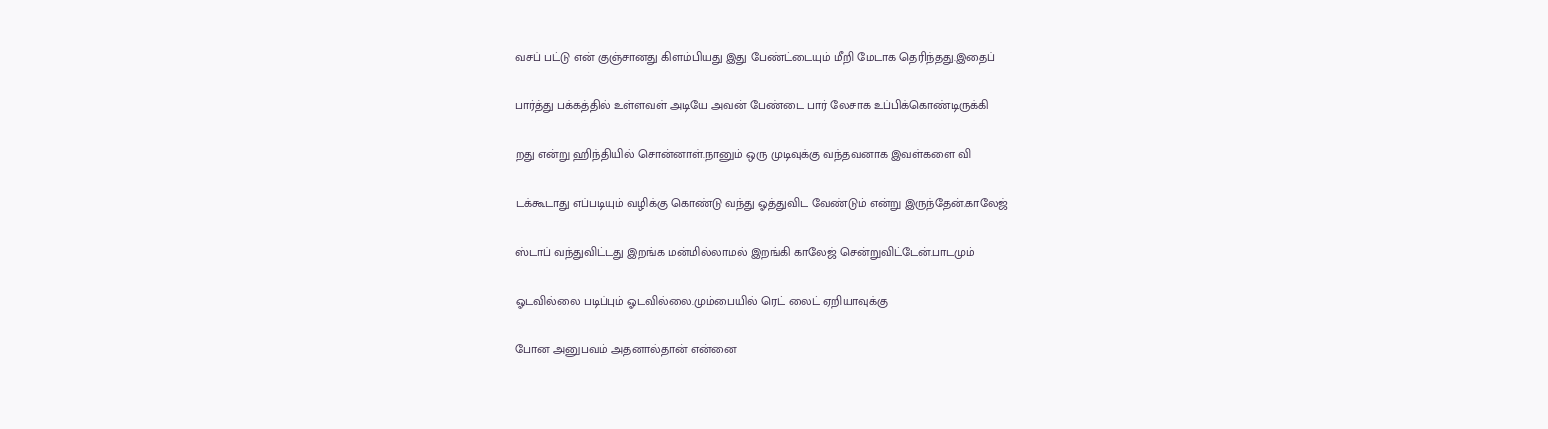வசப் பட்டு என் குஞ்சானது கிளம்பியது இது பேண்ட்டையும் மீறி மேடாக தெரிந்தது.இதைப்

பார்த்து பக்கத்தில் உள்ளவள் அடியே அவன் பேண்டை பார் லேசாக உப்பிக்கொண்டிருக்கி

றது என்று ஹிந்தியில் சொன்னாள்.நானும் ஒரு முடிவுக்கு வந்தவனாக இவள்களை வி

டக்கூடாது எப்படியும் வழிக்கு கொண்டு வந்து ஓத்துவிட வேண்டும் என்று இருந்தேன்.காலேஜ்

ஸ்டாப் வந்துவிட்டது இறங்க மன்மில்லாமல் இறங்கி காலேஜ் சென்றுவிட்டேன்.பாடமும்

ஓடவில்லை படிப்பும் ஓடவில்லை.மும்பையில் ரெட் லைட் ஏறியாவுக்கு

போன அனுபவம் அதனால்தான் என்னை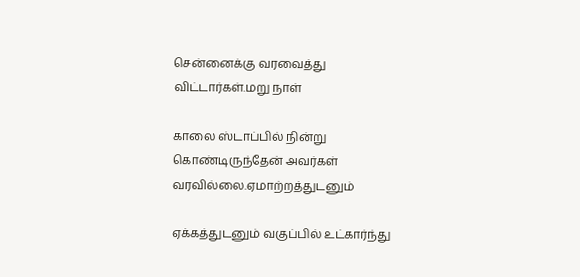சென்னைக்கு வரவைத்து விட்டார்கள்.மறு நாள்

காலை ஸ்டாப்பில் நின்று கொண்டிருந்தேன் அவர்கள் வரவில்லை.ஏமாற்றத்துடனும்

ஏக்கத்துடனும் வகுப்பில் உட்கார்ந்து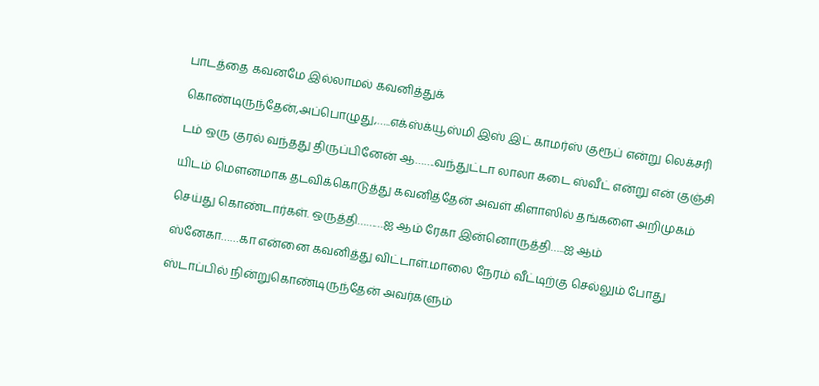பாடத்தை கவனமே இல்லாமல் கவனித்துக்

கொண்டிருந்தேன்,அப்பொழுது,…..எக்ஸ்க்யூஸ்மி இஸ் இட் காமர்ஸ் குரூப் என்று லெக்சரி

டம் ஒரு குரல் வந்தது திருப்பினேன் ஆ…….வந்துட்டா லாலா கடை ஸ்வீட் என்று என் குஞ்சி

யிடம் மெளனமாக தடவிக்கொடுத்து கவனித்தேன் அவள் கிளாஸில் தங்களை அறிமுகம்

செய்து கொண்டார்கள். ஒருத்தி………ஐ ஆம் ரேகா இன்னொருத்தி…..ஐ ஆம்

ஸ்னேகா……கா என்னை கவனித்து விட்டாள்.மாலை நேரம் வீட்டிற்கு செல்லும் போது

ஸ்டாப்பில் நின்றுகொண்டிருந்தேன் அவர்களும்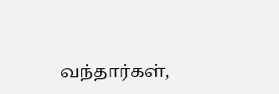வந்தார்கள்,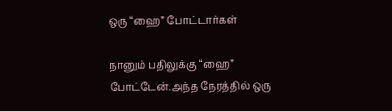ஒரு “ஹை” போட்டார்கள்

நானும் பதிலுக்கு “ஹை” போட்டேன்.அந்த நேரத்தில் ஒரு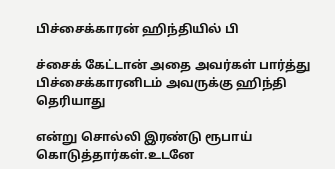பிச்சைக்காரன் ஹிந்தியில் பி

ச்சைக் கேட்டான் அதை அவர்கள் பார்த்து பிச்சைக்காரனிடம் அவருக்கு ஹிந்தி தெரியாது

என்று சொல்லி இரண்டு ரூபாய் கொடுத்தார்கள்.உடனே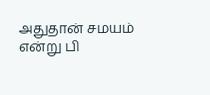அதுதான் சமயம் என்று பி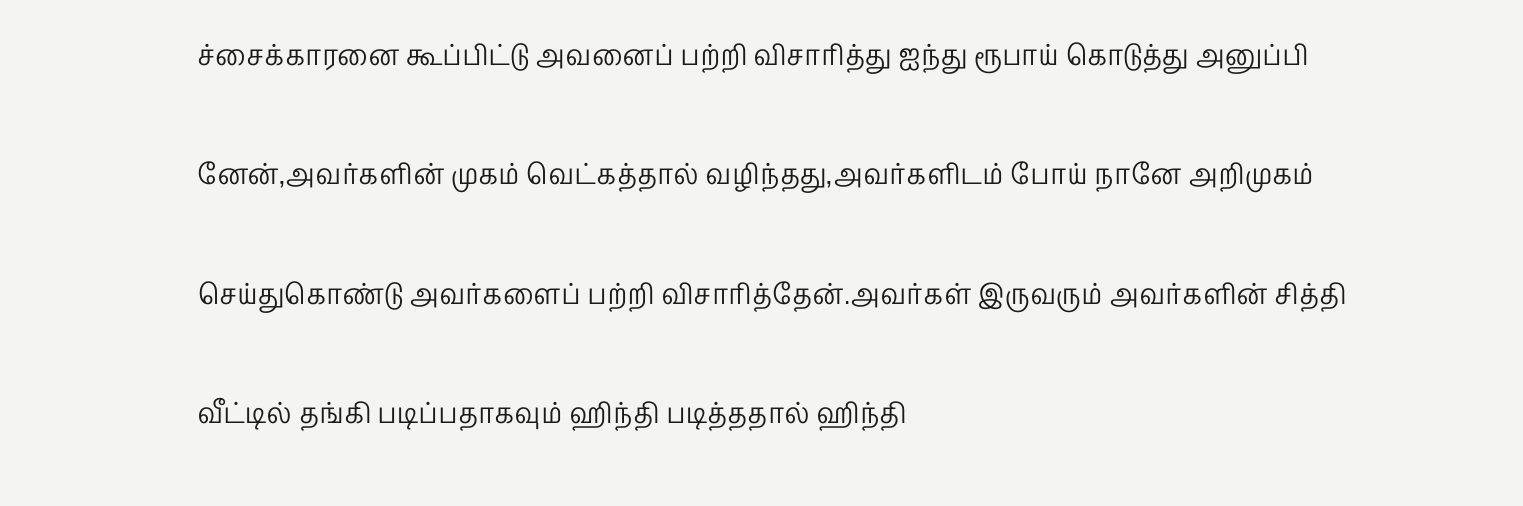ச்சைக்காரனை கூப்பிட்டு அவனைப் பற்றி விசாரித்து ஐந்து ரூபாய் கொடுத்து அனுப்பி

னேன்,அவர்களின் முகம் வெட்கத்தால் வழிந்தது,அவர்களிடம் போய் நானே அறிமுகம்

செய்துகொண்டு அவர்களைப் பற்றி விசாரித்தேன்.அவர்கள் இருவரும் அவர்களின் சித்தி

வீட்டில் தங்கி படிப்பதாகவும் ஹிந்தி படித்ததால் ஹிந்தி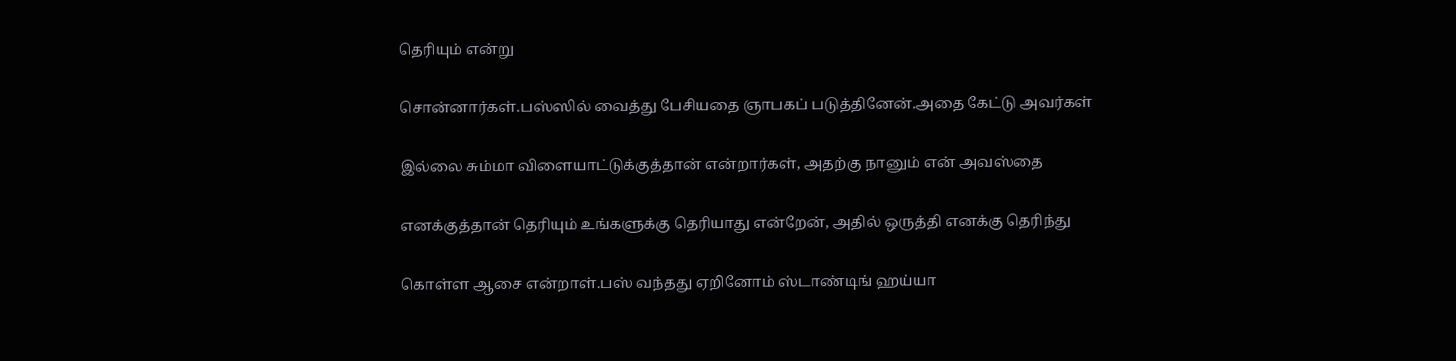தெரியும் என்று

சொன்னார்கள்.பஸ்ஸில் வைத்து பேசியதை ஞாபகப் படுத்தினேன்.அதை கேட்டு அவர்கள்

இல்லை சும்மா விளையாட்டுக்குத்தான் என்றார்கள், அதற்கு நானும் என் அவஸ்தை

எனக்குத்தான் தெரியும் உங்களுக்கு தெரியாது என்றேன், அதில் ஒருத்தி எனக்கு தெரிந்து

கொள்ள ஆசை என்றாள்.பஸ் வந்தது ஏறினோம் ஸ்டாண்டிங் ஹய்யா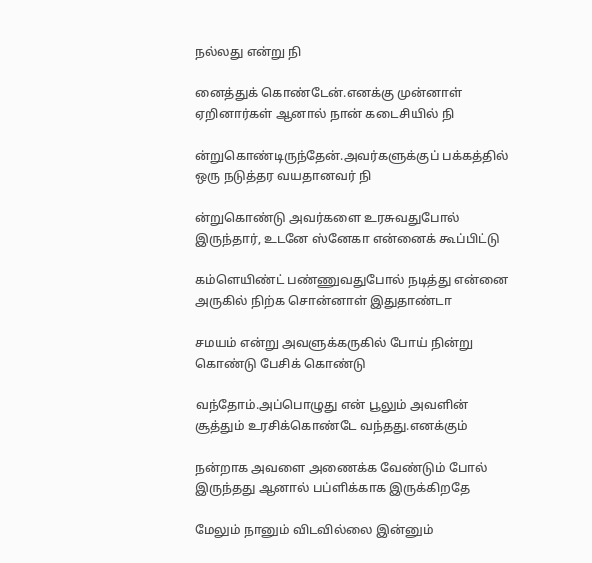நல்லது என்று நி

னைத்துக் கொண்டேன்.எனக்கு முன்னாள் ஏறினார்கள் ஆனால் நான் கடைசியில் நி

ன்றுகொண்டிருந்தேன்.அவர்களுக்குப் பக்கத்தில் ஒரு நடுத்தர வயதானவர் நி

ன்றுகொண்டு அவர்களை உரசுவதுபோல் இருந்தார், உடனே ஸ்னேகா என்னைக் கூப்பிட்டு

கம்ளெயிண்ட் பண்ணுவதுபோல் நடித்து என்னை அருகில் நிற்க சொன்னாள் இதுதாண்டா

சமயம் என்று அவளுக்கருகில் போய் நின்று கொண்டு பேசிக் கொண்டு

வந்தோம்.அப்பொழுது என் பூலும் அவளின் சூத்தும் உரசிக்கொண்டே வந்தது.எனக்கும்

நன்றாக அவளை அணைக்க வேண்டும் போல் இருந்தது ஆனால் பப்ளிக்காக இருக்கிறதே

மேலும் நானும் விடவில்லை இன்னும்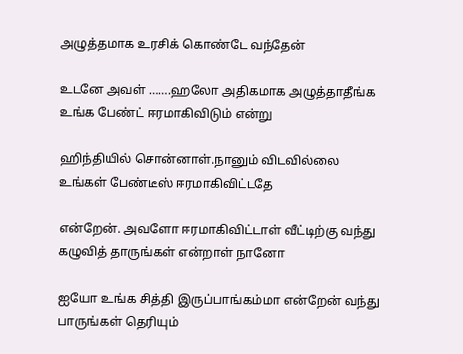அழுத்தமாக உரசிக் கொண்டே வந்தேன்

உடனே அவள் …….ஹலோ அதிகமாக அழுத்தாதீங்க உங்க பேண்ட் ஈரமாகிவிடும் என்று

ஹிந்தியில் சொன்னாள்.நானும் விடவில்லை உங்கள் பேண்டீஸ் ஈரமாகிவிட்டதே

என்றேன். அவளோ ஈரமாகிவிட்டாள் வீட்டிற்கு வந்து கழுவித் தாருங்கள் என்றாள் நானோ

ஐயோ உங்க சித்தி இருப்பாங்கம்மா என்றேன் வந்து பாருங்கள் தெரியும்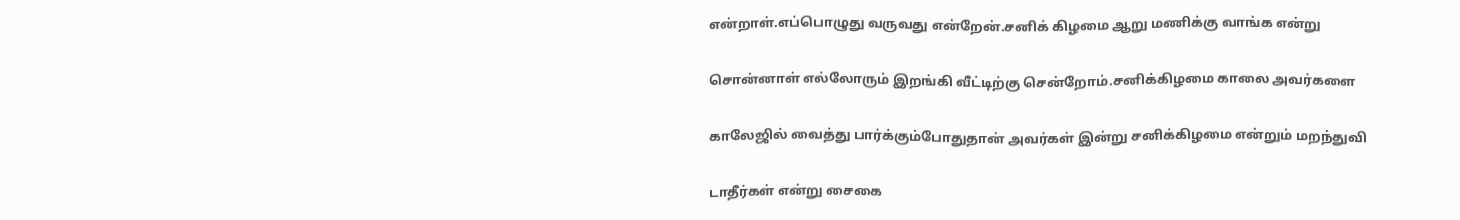என்றாள்.எப்பொழுது வருவது என்றேன்.சனிக் கிழமை ஆறு மணிக்கு வாங்க என்று

சொன்னாள் எல்லோரும் இறங்கி வீட்டிற்கு சென்றோம்.சனிக்கிழமை காலை அவர்களை

காலேஜில் வைத்து பார்க்கும்போதுதான் அவர்கள் இன்று சனிக்கிழமை என்றும் மறந்துவி

டாதீர்கள் என்று சைகை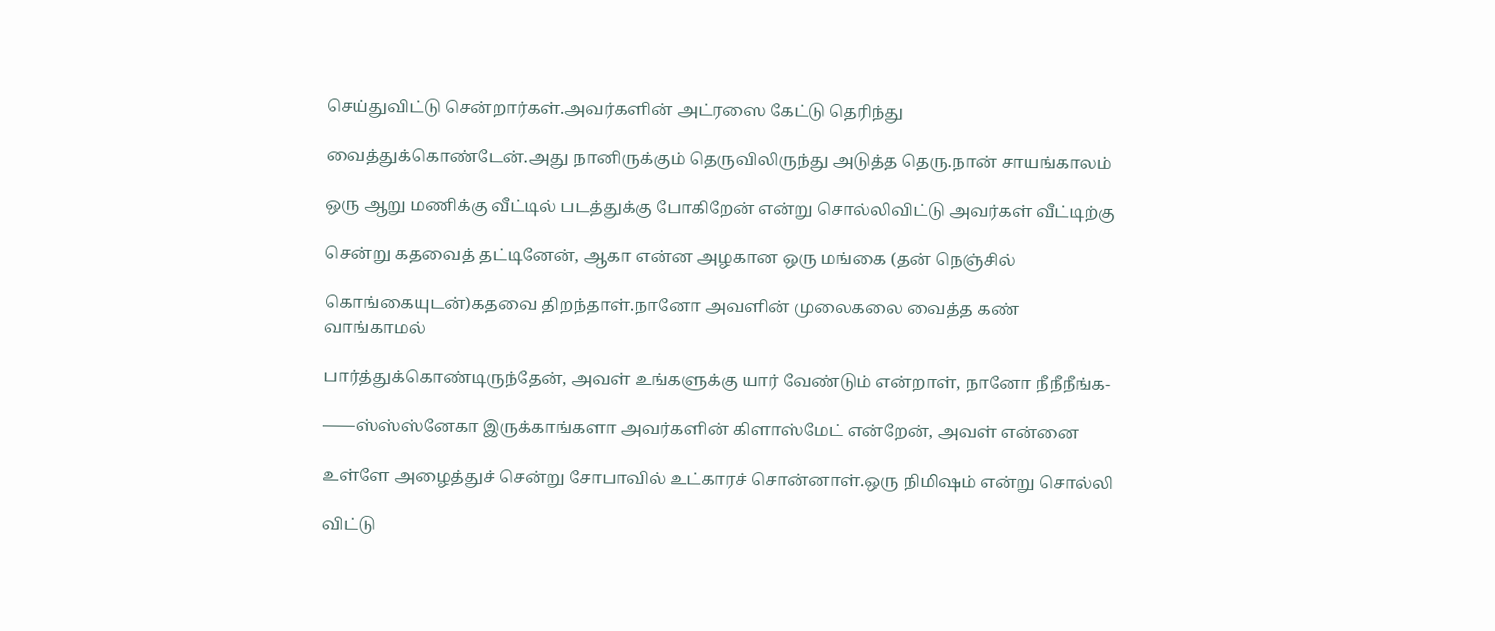செய்துவிட்டு சென்றார்கள்.அவர்களின் அட்ரஸை கேட்டு தெரிந்து

வைத்துக்கொண்டேன்.அது நானிருக்கும் தெருவிலிருந்து அடுத்த தெரு.நான் சாயங்காலம்

ஒரு ஆறு மணிக்கு வீட்டில் படத்துக்கு போகிறேன் என்று சொல்லிவிட்டு அவர்கள் வீட்டிற்கு

சென்று கதவைத் தட்டினேன், ஆகா என்ன அழகான ஒரு மங்கை (தன் நெஞ்சில்

கொங்கையுடன்)கதவை திறந்தாள்.நானோ அவளின் முலைகலை வைத்த கண் வாங்காமல்

பார்த்துக்கொண்டிருந்தேன், அவள் உங்களுக்கு யார் வேண்டும் என்றாள், நானோ நீநீநீங்க-

——ஸ்ஸ்ஸ்னேகா இருக்காங்களா அவர்களின் கிளாஸ்மேட் என்றேன், அவள் என்னை

உள்ளே அழைத்துச் சென்று சோபாவில் உட்காரச் சொன்னாள்.ஒரு நிமிஷம் என்று சொல்லி

விட்டு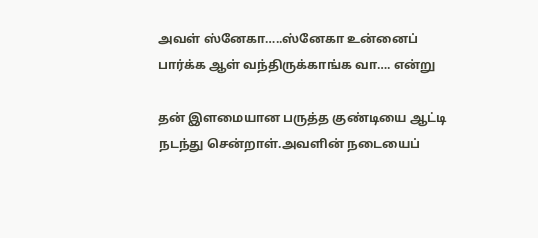அவள் ஸ்னேகா…..ஸ்னேகா உன்னைப் பார்க்க ஆள் வந்திருக்காங்க வா…. என்று

தன் இளமையான பருத்த குண்டியை ஆட்டி நடந்து சென்றாள்.அவளின் நடையைப்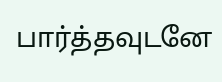பார்த்தவுடனே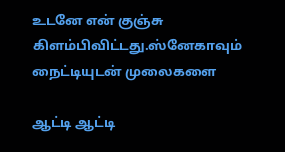உடனே என் குஞ்சு கிளம்பிவிட்டது.ஸ்னேகாவும் நைட்டியுடன் முலைகளை

ஆட்டி ஆட்டி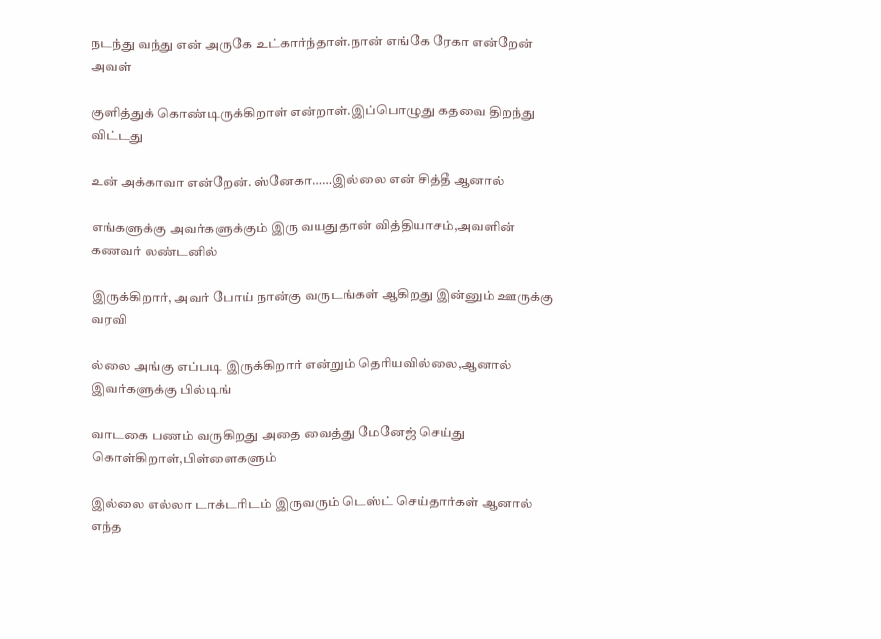நடந்து வந்து என் அருகே உட்கார்ந்தாள்.நான் எங்கே ரேகா என்றேன் அவள்

குளித்துக் கொண்டிருக்கிறாள் என்றாள்.இப்பொழுது கதவை திறந்து விட்டது

உன் அக்காவா என்றேன். ஸ்னேகா……இல்லை என் சித்தீ ஆனால்

எங்களுக்கு அவர்களுக்கும் இரு வயதுதான் வித்தியாசம்,அவளின் கணவர் லண்டனில்

இருக்கிறார், அவர் போய் நான்கு வருடங்கள் ஆகிறது இன்னும் ஊருக்கு வரவி

ல்லை அங்கு எப்படி இருக்கிறார் என்றும் தெரியவில்லை,ஆனால் இவர்களுக்கு பில்டிங்

வாடகை பணம் வருகிறது அதை வைத்து மேனேஜ் செய்து கொள்கிறாள்,பிள்ளைகளும்

இல்லை எல்லா டாக்டரிடம் இருவரும் டெஸ்ட் செய்தார்கள் ஆனால் எந்த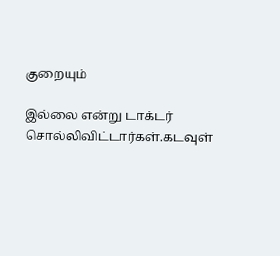குறையும்

இல்லை என்று டாக்டர் சொல்லிவிட்டார்கள்.கடவுள்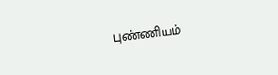புண்ணியம்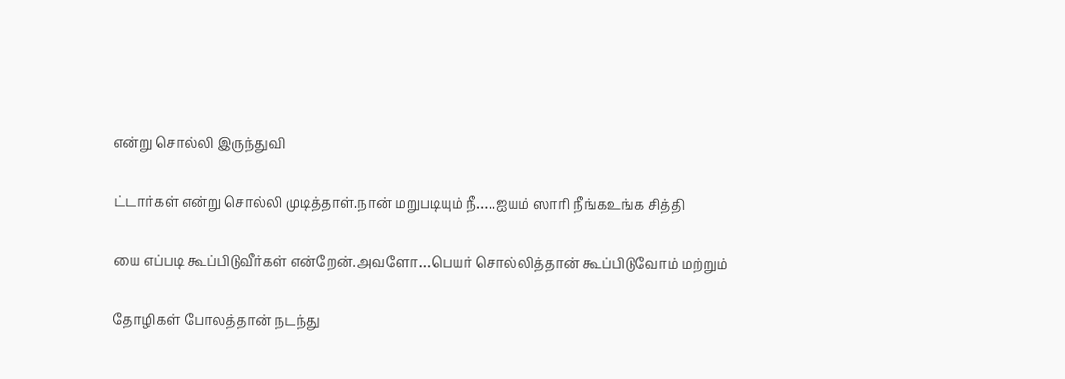என்று சொல்லி இருந்துவி

ட்டார்கள் என்று சொல்லி முடித்தாள்.நான் மறுபடியும் நீ…..ஐயம் ஸாரி நீங்கஉங்க சித்தி

யை எப்படி கூப்பிடுவீர்கள் என்றேன்.அவளோ…பெயர் சொல்லித்தான் கூப்பிடுவோம் மற்றும்

தோழிகள் போலத்தான் நடந்து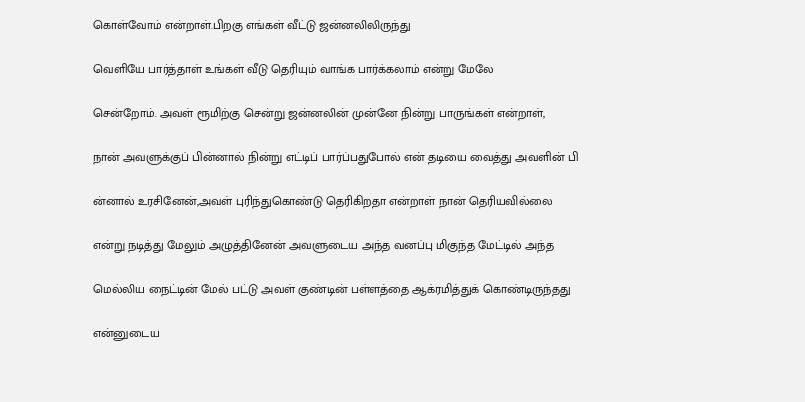கொள்வோம் என்றாள்.பிறகு எங்கள் வீட்டு ஜன்னலிலிருந்து

வெளியே பார்த்தாள் உங்கள் வீடு தெரியும் வாங்க பார்க்கலாம் என்று மேலே

சென்றோம். அவள் ரூமிற்கு சென்று ஜன்னலின் முன்னே நின்று பாருங்கள் என்றாள்,

நான் அவளுக்குப் பின்னால் நின்று எட்டிப் பார்ப்பதுபோல் என் தடியை வைத்து அவளின் பி

ன்னால் உரசினேன்,அவள் புரிந்துகொண்டு தெரிகிறதா என்றாள் நான் தெரியவில்லை

என்று நடித்து மேலும் அழுத்தினேன் அவளுடைய அந்த வனப்பு மிகுந்த மேட்டில் அந்த

மெல்லிய நைட்டின் மேல் பட்டு அவள் குண்டின் பள்ளத்தை ஆக்ரமித்துக் கொண்டிருந்தது

என்னுடைய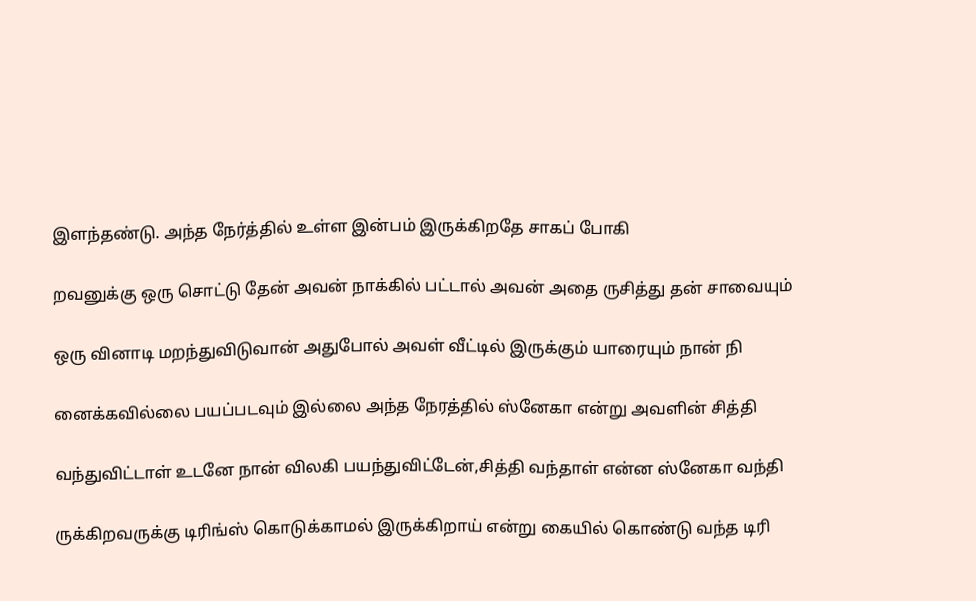இளந்தண்டு. அந்த நேர்த்தில் உள்ள இன்பம் இருக்கிறதே சாகப் போகி

றவனுக்கு ஒரு சொட்டு தேன் அவன் நாக்கில் பட்டால் அவன் அதை ருசித்து தன் சாவையும்

ஒரு வினாடி மறந்துவிடுவான் அதுபோல் அவள் வீட்டில் இருக்கும் யாரையும் நான் நி

னைக்கவில்லை பயப்படவும் இல்லை அந்த நேரத்தில் ஸ்னேகா என்று அவளின் சித்தி

வந்துவிட்டாள் உடனே நான் விலகி பயந்துவிட்டேன்,சித்தி வந்தாள் என்ன ஸ்னேகா வந்தி

ருக்கிறவருக்கு டிரிங்ஸ் கொடுக்காமல் இருக்கிறாய் என்று கையில் கொண்டு வந்த டிரி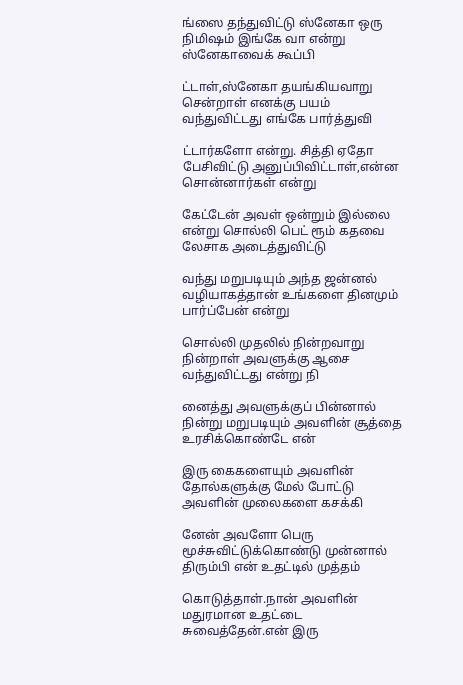ங்ஸை தந்துவிட்டு ஸ்னேகா ஒரு நிமிஷம் இங்கே வா என்று ஸ்னேகாவைக் கூப்பி

ட்டாள்,ஸ்னேகா தயங்கியவாறு சென்றாள் எனக்கு பயம் வந்துவிட்டது எங்கே பார்த்துவி

ட்டார்களோ என்று. சித்தி ஏதோ பேசிவிட்டு அனுப்பிவிட்டாள்,என்ன சொன்னார்கள் என்று

கேட்டேன் அவள் ஒன்றும் இல்லை என்று சொல்லி பெட் ரூம் கதவை லேசாக அடைத்துவிட்டு

வந்து மறுபடியும் அந்த ஜன்னல் வழியாகத்தான் உங்களை தினமும் பார்ப்பேன் என்று

சொல்லி முதலில் நின்றவாறு நின்றாள் அவளுக்கு ஆசை வந்துவிட்டது என்று நி

னைத்து அவளுக்குப் பின்னால் நின்று மறுபடியும் அவளின் சூத்தை உரசிக்கொண்டே என்

இரு கைகளையும் அவளின் தோல்களுக்கு மேல் போட்டு அவளின் முலைகளை கசக்கி

னேன் அவளோ பெரு மூச்சுவிட்டுக்கொண்டு முன்னால் திரும்பி என் உதட்டில் முத்தம்

கொடுத்தாள்.நான் அவளின் மதுரமான உதட்டை சுவைத்தேன்.என் இரு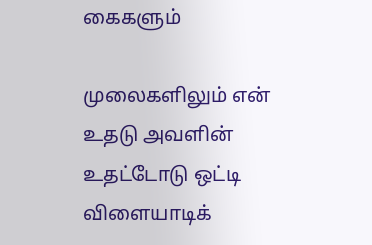கைகளும்

முலைகளிலும் என் உதடு அவளின் உதட்டோடு ஒட்டி விளையாடிக்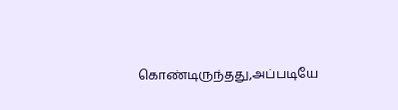கொண்டிருந்தது,அப்படியே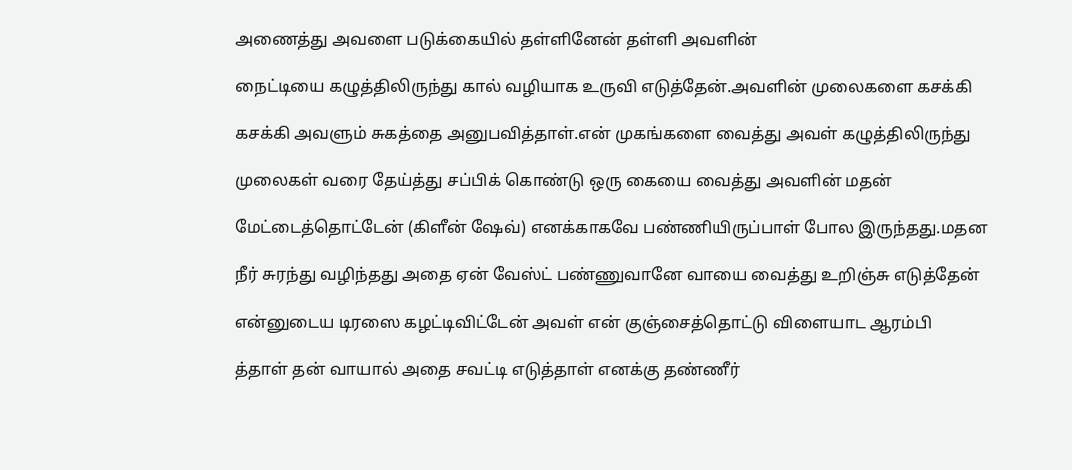அணைத்து அவளை படுக்கையில் தள்ளினேன் தள்ளி அவளின்

நைட்டியை கழுத்திலிருந்து கால் வழியாக உருவி எடுத்தேன்.அவளின் முலைகளை கசக்கி

கசக்கி அவளும் சுகத்தை அனுபவித்தாள்.என் முகங்களை வைத்து அவள் கழுத்திலிருந்து

முலைகள் வரை தேய்த்து சப்பிக் கொண்டு ஒரு கையை வைத்து அவளின் மதன்

மேட்டைத்தொட்டேன் (கிளீன் ஷேவ்) எனக்காகவே பண்ணியிருப்பாள் போல இருந்தது.மதன

நீர் சுரந்து வழிந்தது அதை ஏன் வேஸ்ட் பண்ணுவானே வாயை வைத்து உறிஞ்சு எடுத்தேன்

என்னுடைய டிரஸை கழட்டிவிட்டேன் அவள் என் குஞ்சைத்தொட்டு விளையாட ஆரம்பி

த்தாள் தன் வாயால் அதை சவட்டி எடுத்தாள் எனக்கு தண்ணீர்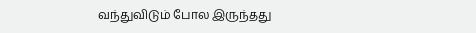வந்துவிடும் போல இருந்தது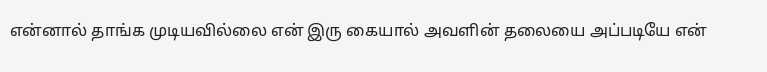என்னால் தாங்க முடியவில்லை என் இரு கையால் அவளின் தலையை அப்படியே என்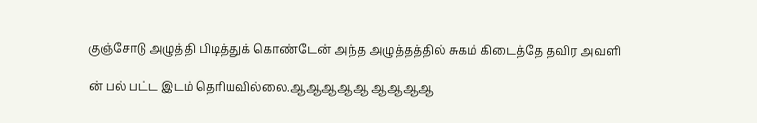குஞ்சோடு அழுத்தி பிடித்துக் கொண்டேன் அந்த அழுத்தத்தில் சுகம் கிடைத்தே தவிர அவளி

ன் பல் பட்ட இடம் தெரியவில்லை.ஆஆஆஆஆ ஆஆஆஆ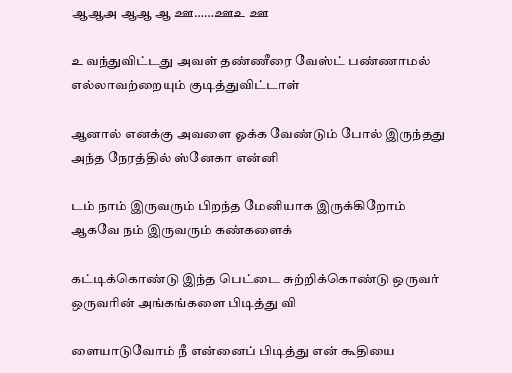ஆஆஅ ஆஆ ஆ ஊ……ஊஉ ஊ

உ வந்துவிட்டது அவள் தண்ணீரை வேஸ்ட் பண்ணாமல் எல்லாவற்றையும் குடித்துவிட்டாள்

ஆனால் எனக்கு அவளை ஓக்க வேண்டும் போல் இருந்தது அந்த நேரத்தில் ஸ்னேகா என்னி

டம் நாம் இருவரும் பிறந்த மேனியாக இருக்கிறோம் ஆகவே நம் இருவரும் கண்களைக்

கட்டிக்கொண்டு இந்த பெட்டை சுற்றிக்கொண்டு ஒருவர் ஒருவரின் அங்கங்களை பிடித்து வி

ளையாடுவோம் நீ என்னைப் பிடித்து என் கூதியை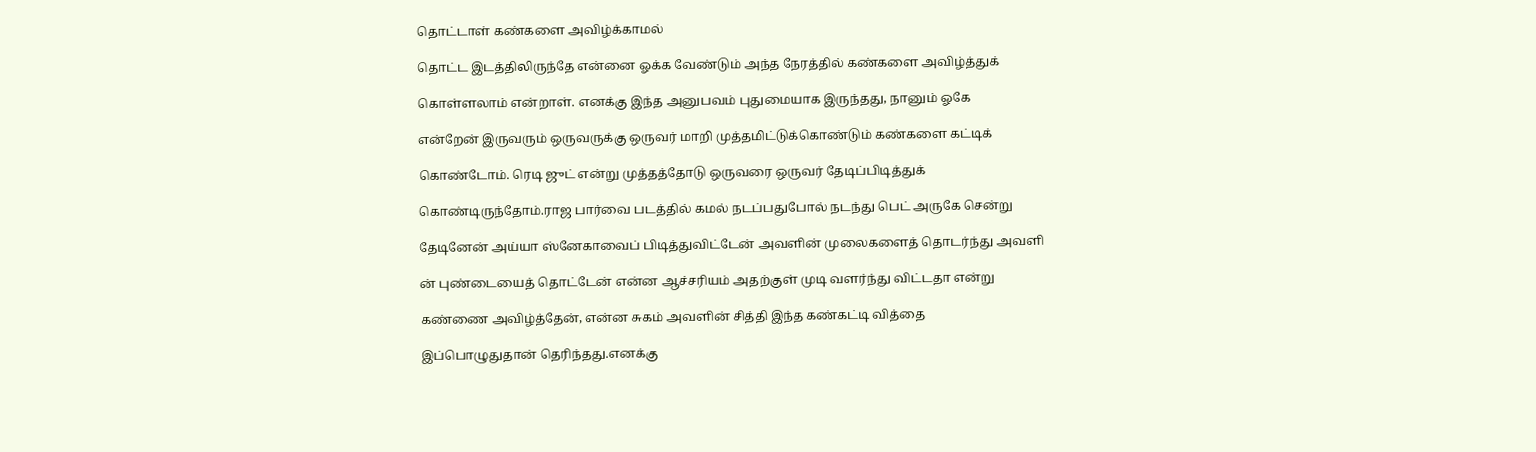தொட்டாள் கண்களை அவிழ்க்காமல்

தொட்ட இடத்திலிருந்தே என்னை ஓக்க வேண்டும் அந்த நேரத்தில் கண்களை அவிழ்த்துக்

கொள்ளலாம் என்றாள். எனக்கு இந்த அனுபவம் புதுமையாக இருந்தது, நானும் ஓகே

என்றேன் இருவரும் ஒருவருக்கு ஒருவர் மாறி முத்தமிட்டுக்கொண்டும் கண்களை கட்டிக்

கொண்டோம். ரெடி ஜுட் என்று முத்தத்தோடு ஒருவரை ஒருவர் தேடிப்பிடித்துக்

கொண்டிருந்தோம்.ராஜ பார்வை படத்தில் கமல் நடப்பதுபோல் நடந்து பெட் அருகே சென்று

தேடினேன் அய்யா ஸ்னேகாவைப் பிடித்துவிட்டேன் அவளின் முலைகளைத் தொடர்ந்து அவளி

ன் புண்டையைத் தொட்டேன் என்ன ஆச்சரியம் அதற்குள் முடி வளர்ந்து விட்டதா என்று

கண்ணை அவிழ்த்தேன், என்ன சுகம் அவளின் சித்தி இந்த கண்கட்டி வித்தை

இப்பொழுதுதான் தெரிந்தது.எனக்கு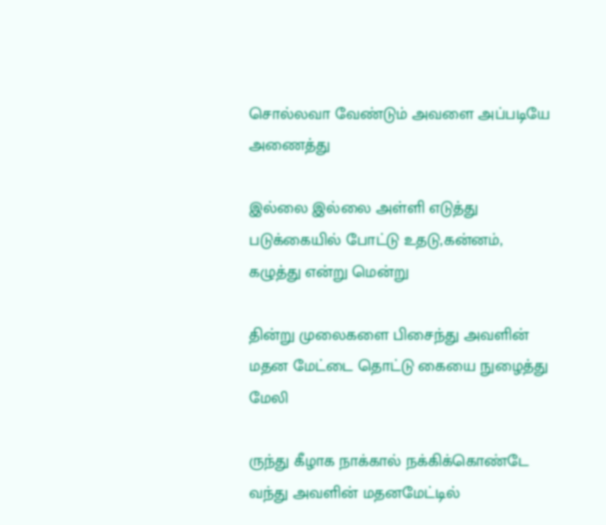சொல்லவா வேண்டும் அவளை அப்படியே அணைத்து

இல்லை இல்லை அள்ளி எடுத்து படுக்கையில் போட்டு உதடு,கன்னம், கழுத்து என்று மென்று

தின்று முலைகளை பிசைந்து அவளின் மதன மேட்டை தொட்டு கையை நுழைத்து மேலி

ருந்து கீழாக நாக்கால் நக்கிக்கொண்டே வந்து அவளின் மதனமேட்டில்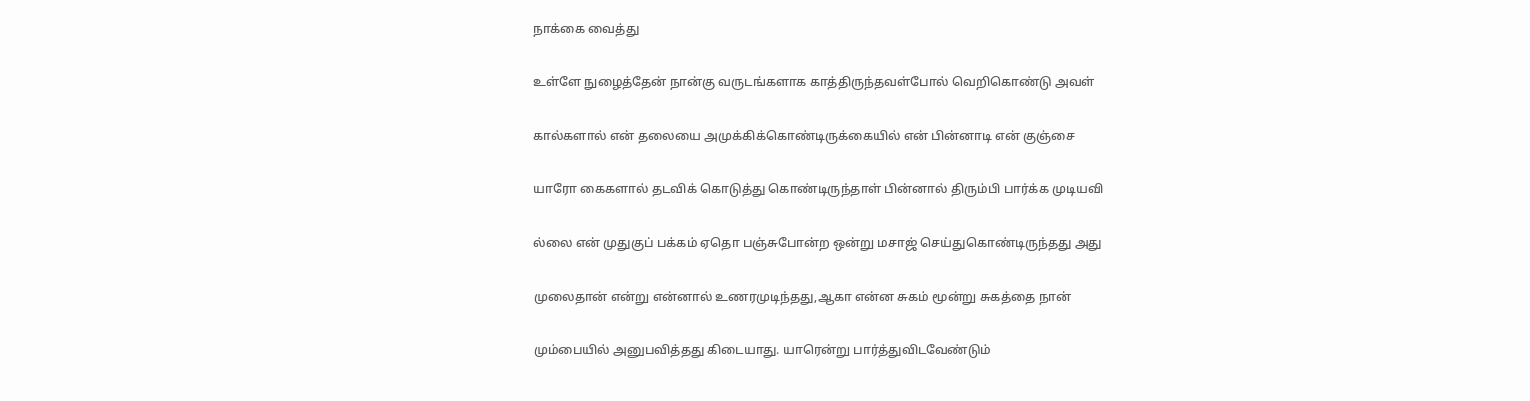நாக்கை வைத்து

உள்ளே நுழைத்தேன் நான்கு வருடங்களாக காத்திருந்தவள்போல் வெறிகொண்டு அவள்

கால்களால் என் தலையை அமுக்கிக்கொண்டிருக்கையில் என் பின்னாடி என் குஞ்சை

யாரோ கைகளால் தடவிக் கொடுத்து கொண்டிருந்தாள் பின்னால் திரும்பி பார்க்க முடியவி

ல்லை என் முதுகுப் பக்கம் ஏதொ பஞ்சுபோன்ற ஒன்று மசாஜ் செய்துகொண்டிருந்தது அது

முலைதான் என்று என்னால் உணரமுடிந்தது,ஆகா என்ன சுகம் மூன்று சுகத்தை நான்

மும்பையில் அனுபவித்தது கிடையாது. யாரென்று பார்த்துவிடவேண்டும்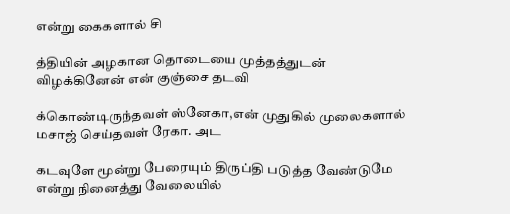என்று கைகளால் சி

த்தியின் அழகான தொடையை முத்தத்துடன் விழக்கினேன் என் குஞ்சை தடவி

க்கொண்டிருந்தவள் ஸ்னேகா,என் முதுகில் முலைகளால் மசாஜ் செய்தவள் ரேகா. அட

கடவுளே மூன்று பேரையும் திருப்தி படுத்த வேண்டுமே என்று நினைத்து வேலையில்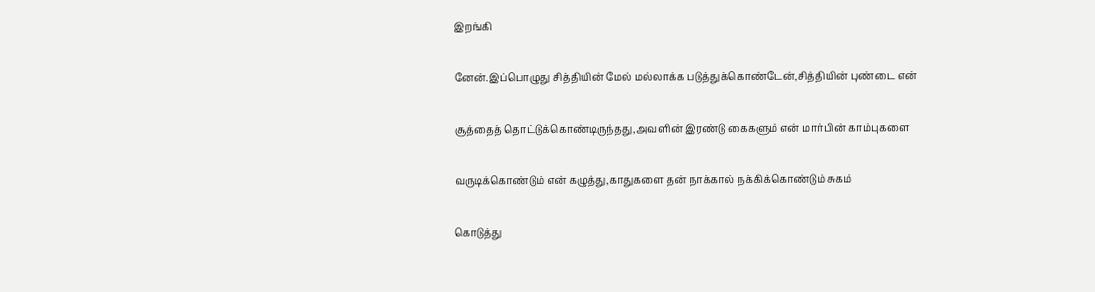இறங்கி

னேன்.இப்பொழுது சித்தியின் மேல் மல்லாக்க படுத்துக்கொண்டேன்,சித்தியின் புண்டை என்

சூத்தைத் தொட்டுக்கொண்டிருந்தது,அவளின் இரண்டு கைகளும் என் மார்பின் காம்புகளை

வருடிக்கொண்டும் என் கழுத்து,காதுகளை தன் நாக்கால் நக்கிக்கொண்டும் சுகம்

கொடுத்து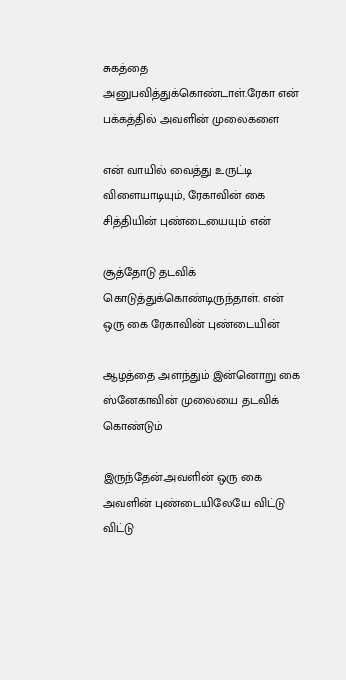சுகத்தை அனுபவித்துக்கொண்டாள்.ரேகா என் பக்கத்தில் அவளின் முலைகளை

என் வாயில் வைத்து உருட்டி விளையாடியும், ரேகாவின் கை சித்தியின் புண்டையையும் என்

சூத்தோடு தடவிக் கொடுத்துக்கொண்டிருந்தாள். என் ஒரு கை ரேகாவின் புண்டையின்

ஆழத்தை அளந்தும் இன்னொறு கை ஸ்னேகாவின் முலையை தடவிக் கொண்டும்

இருந்தேன்.அவளின் ஒரு கை அவளின் புண்டையிலேயே விட்டு விட்டு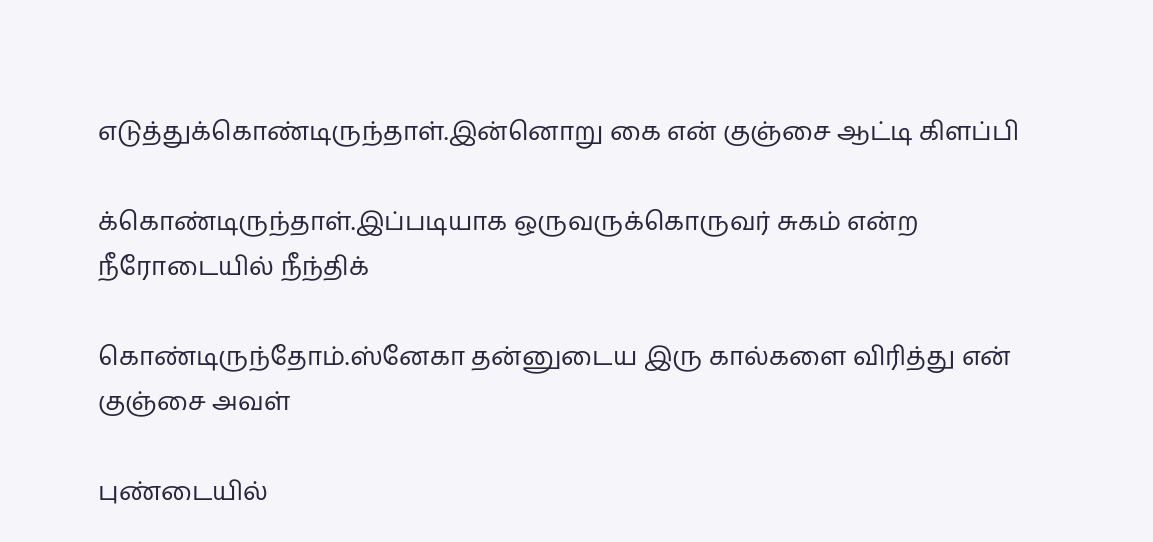எடுத்துக்கொண்டிருந்தாள்.இன்னொறு கை என் குஞ்சை ஆட்டி கிளப்பி

க்கொண்டிருந்தாள்.இப்படியாக ஒருவருக்கொருவர் சுகம் என்ற நீரோடையில் நீந்திக்

கொண்டிருந்தோம்.ஸ்னேகா தன்னுடைய இரு கால்களை விரித்து என் குஞ்சை அவள்

புண்டையில்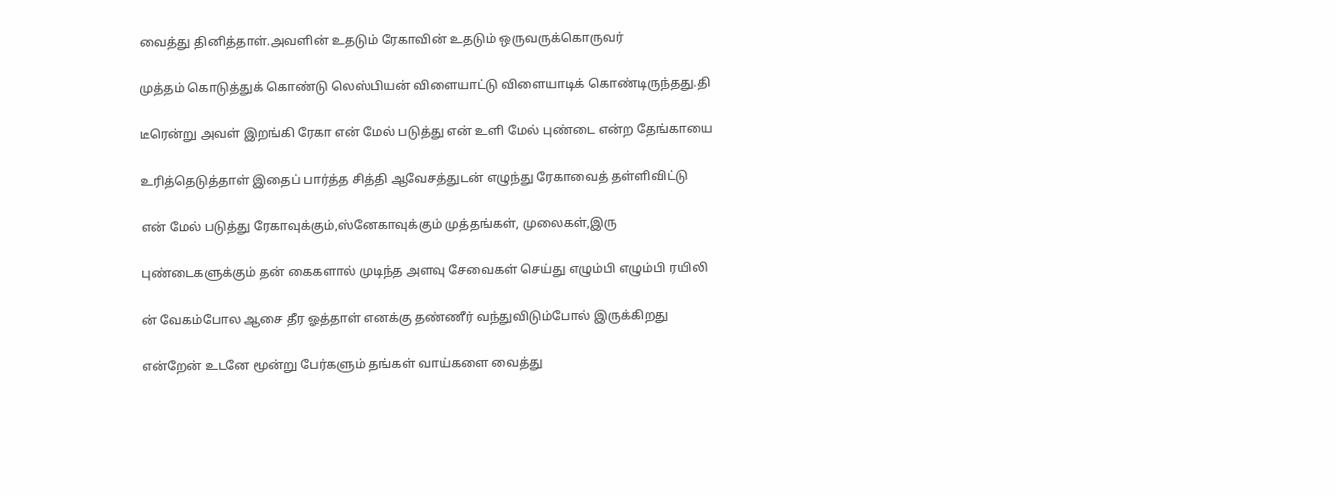வைத்து தினித்தாள்.அவளின் உதடும் ரேகாவின் உதடும் ஒருவருக்கொருவர்

முத்தம் கொடுத்துக் கொண்டு லெஸ்பியன் விளையாட்டு விளையாடிக் கொண்டிருந்தது.தி

டீரென்று அவள் இறங்கி ரேகா என் மேல் படுத்து என் உளி மேல் புண்டை என்ற தேங்காயை

உரித்தெடுத்தாள் இதைப் பார்த்த சித்தி ஆவேசத்துடன் எழுந்து ரேகாவைத் தள்ளிவிட்டு

என் மேல் படுத்து ரேகாவுக்கும்,ஸ்னேகாவுக்கும் முத்தங்கள், முலைகள்,இரு

புண்டைகளுக்கும் தன் கைகளால் முடிந்த அளவு சேவைகள் செய்து எழும்பி எழும்பி ரயிலி

ன் வேகம்போல ஆசை தீர ஓத்தாள் எனக்கு தண்ணீர் வந்துவிடும்போல் இருக்கிறது

என்றேன் உடனே மூன்று பேர்களும் தங்கள் வாய்களை வைத்து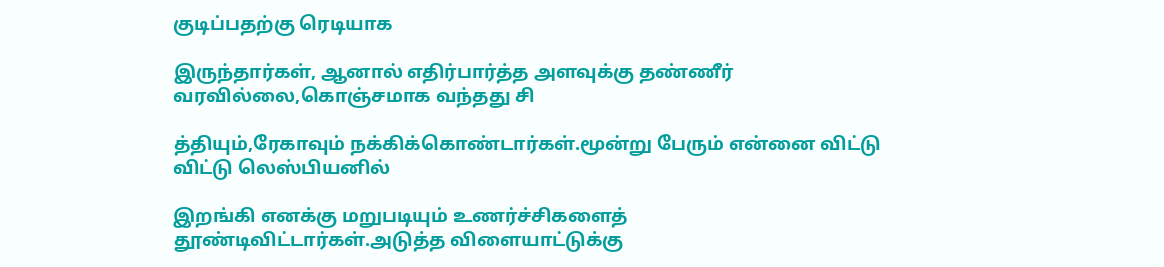குடிப்பதற்கு ரெடியாக

இருந்தார்கள், ஆனால் எதிர்பார்த்த அளவுக்கு தண்ணீர் வரவில்லை,கொஞ்சமாக வந்தது சி

த்தியும்,ரேகாவும் நக்கிக்கொண்டார்கள்.மூன்று பேரும் என்னை விட்டு விட்டு லெஸ்பியனில்

இறங்கி எனக்கு மறுபடியும் உணர்ச்சிகளைத் தூண்டிவிட்டார்கள்.அடுத்த விளையாட்டுக்கு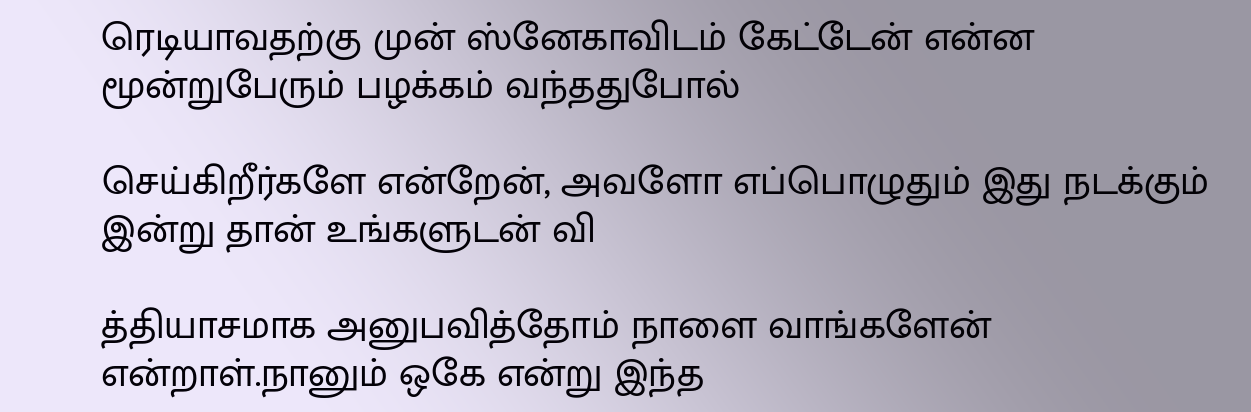ரெடியாவதற்கு முன் ஸ்னேகாவிடம் கேட்டேன் என்ன மூன்றுபேரும் பழக்கம் வந்ததுபோல்

செய்கிறீர்களே என்றேன், அவளோ எப்பொழுதும் இது நடக்கும் இன்று தான் உங்களுடன் வி

த்தியாசமாக அனுபவித்தோம் நாளை வாங்களேன் என்றாள்.நானும் ஒகே என்று இந்த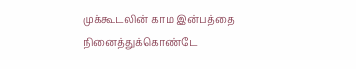முக்கூடலின் காம இன்பத்தை நினைத்துக்கொண்டே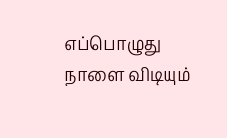எப்பொழுது நாளை விடியும்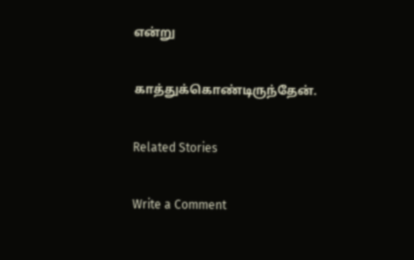என்று

காத்துக்கொண்டிருந்தேன்.

Related Stories

Write a Comment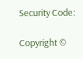Security Code:

Copyright ©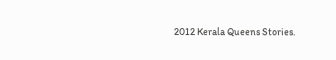2012 Kerala Queens Stories.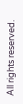All rights reserved.